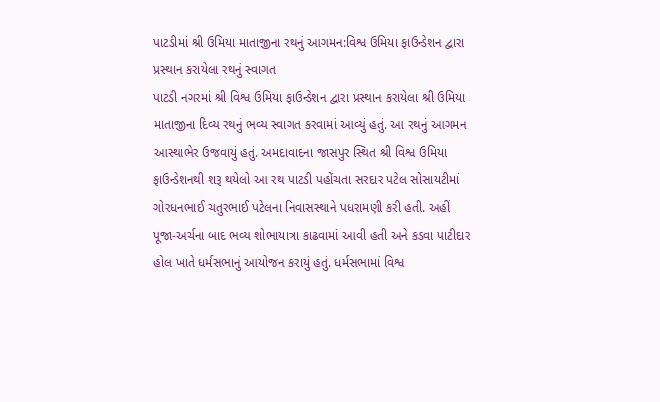પાટડીમાં શ્રી ઉમિયા માતાજીના રથનું આગમન:વિશ્વ ઉમિયા ફાઉન્ડેશન દ્વારા પ્રસ્થાન કરાયેલા રથનું સ્વાગત
પાટડી નગરમાં શ્રી વિશ્વ ઉમિયા ફાઉન્ડેશન દ્વારા પ્રસ્થાન કરાયેલા શ્રી ઉમિયા માતાજીના દિવ્ય રથનું ભવ્ય સ્વાગત કરવામાં આવ્યું હતું. આ રથનું આગમન આસ્થાભેર ઉજવાયું હતું. અમદાવાદના જાસપુર સ્થિત શ્રી વિશ્વ ઉમિયા ફાઉન્ડેશનથી શરૂ થયેલો આ રથ પાટડી પહોંચતા સરદાર પટેલ સોસાયટીમાં ગોરધનભાઈ ચતુરભાઈ પટેલના નિવાસસ્થાને પધરામણી કરી હતી. અહીં પૂજા-અર્ચના બાદ ભવ્ય શોભાયાત્રા કાઢવામાં આવી હતી અને કડવા પાટીદાર હોલ ખાતે ધર્મસભાનું આયોજન કરાયું હતું. ધર્મસભામાં વિશ્વ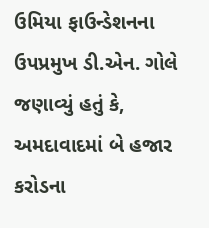ઉમિયા ફાઉન્ડેશનના ઉપપ્રમુખ ડી.એન. ગોલે જણાવ્યું હતું કે, અમદાવાદમાં બે હજાર કરોડના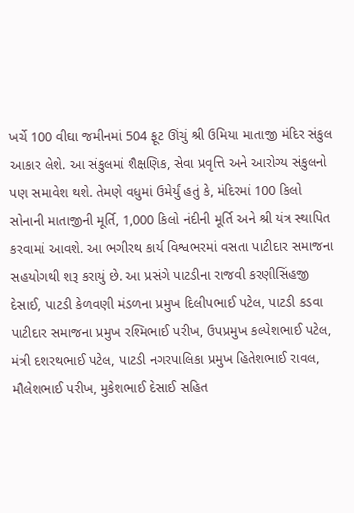ખર્ચે 100 વીઘા જમીનમાં 504 ફૂટ ઊંચું શ્રી ઉમિયા માતાજી મંદિર સંકુલ આકાર લેશે. આ સંકુલમાં શૈક્ષણિક, સેવા પ્રવૃત્તિ અને આરોગ્ય સંકુલનો પણ સમાવેશ થશે. તેમણે વધુમાં ઉમેર્યું હતું કે, મંદિરમાં 100 કિલો સોનાની માતાજીની મૂર્તિ, 1,000 કિલો નંદીની મૂર્તિ અને શ્રી યંત્ર સ્થાપિત કરવામાં આવશે. આ ભગીરથ કાર્ય વિશ્વભરમાં વસતા પાટીદાર સમાજના સહયોગથી શરૂ કરાયું છે. આ પ્રસંગે પાટડીના રાજવી કરણીસિંહજી દેસાઈ, પાટડી કેળવણી મંડળના પ્રમુખ દિલીપભાઈ પટેલ, પાટડી કડવા પાટીદાર સમાજના પ્રમુખ રશ્મિભાઈ પરીખ, ઉપપ્રમુખ કલ્પેશભાઈ પટેલ, મંત્રી દશરથભાઈ પટેલ, પાટડી નગરપાલિકા પ્રમુખ હિતેશભાઈ રાવલ, મૌલેશભાઈ પરીખ, મુકેશભાઈ દેસાઈ સહિત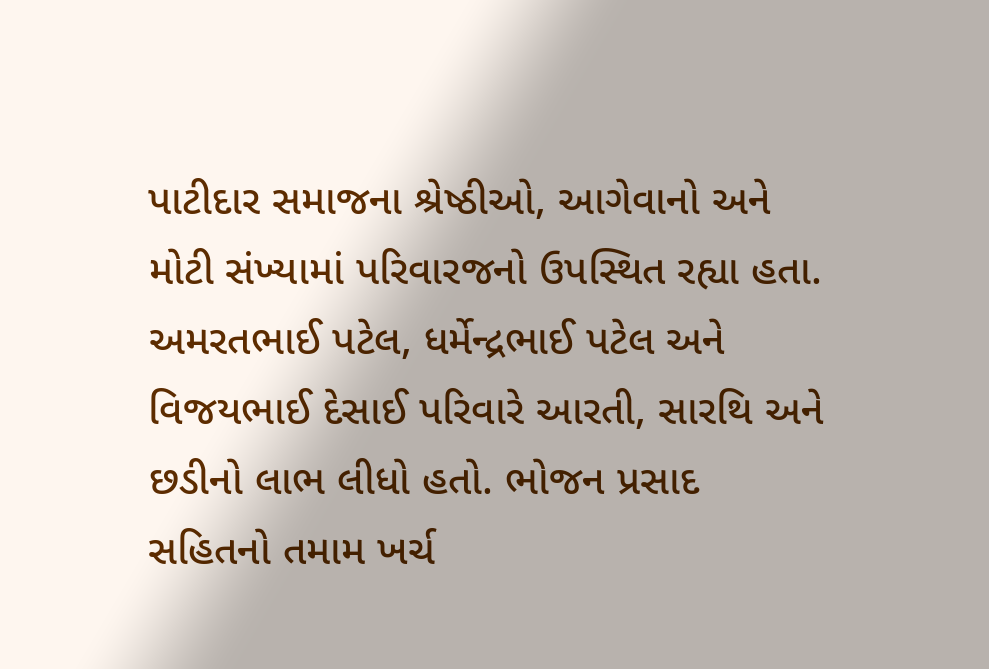પાટીદાર સમાજના શ્રેષ્ઠીઓ, આગેવાનો અને મોટી સંખ્યામાં પરિવારજનો ઉપસ્થિત રહ્યા હતા. અમરતભાઈ પટેલ, ધર્મેન્દ્રભાઈ પટેલ અને વિજયભાઈ દેસાઈ પરિવારે આરતી, સારથિ અને છડીનો લાભ લીધો હતો. ભોજન પ્રસાદ સહિતનો તમામ ખર્ચ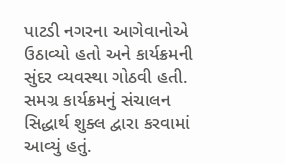પાટડી નગરના આગેવાનોએ ઉઠાવ્યો હતો અને કાર્યક્રમની સુંદર વ્યવસ્થા ગોઠવી હતી. સમગ્ર કાર્યક્રમનું સંચાલન સિદ્ધાર્થ શુક્લ દ્વારા કરવામાં આવ્યું હતું.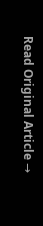Read Original Article →